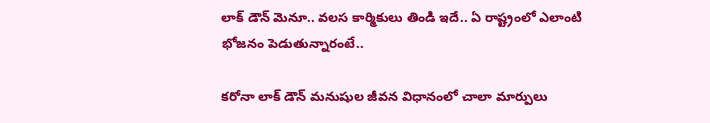లాక్ డౌన్ మెనూ.. వలస కార్మికులు తిండి ఇదే.. ఏ రాష్ట్రంలో ఎలాంటి భోజనం పెడుతున్నారంటే..

కరోనా లాక్ డౌన్ మనుషుల జీవన విధానంలో చాలా మార్పులు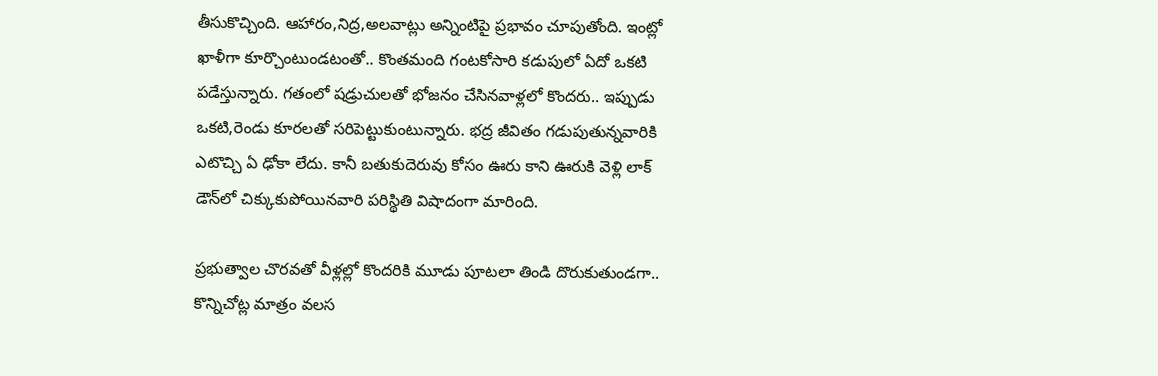తీసుకొచ్చింది. ఆహారం,నిద్ర,అలవాట్లు అన్నింటిపై ప్రభావం చూపుతోంది. ఇంట్లో ఖాళీగా కూర్చొంటుండటంతో.. కొంతమంది గంటకోసారి కడుపులో ఏదో ఒకటి పడేస్తున్నారు. గతంలో షడ్రుచులతో భోజనం చేసినవాళ్లలో కొందరు.. ఇప్పుడు ఒకటి,రెండు కూరలతో సరిపెట్టుకుంటున్నారు. భద్ర జీవితం గడుపుతున్నవారికి ఎటొచ్చి ఏ ఢోకా లేదు. కానీ బతుకుదెరువు కోసం ఊరు కాని ఊరుకి వెళ్లి లాక్ డౌన్‌లో చిక్కుకుపోయినవారి పరిస్థితి విషాదంగా మారింది.

ప్రభుత్వాల చొరవతో వీళ్లల్లో కొందరికి మూడు పూటలా తిండి దొరుకుతుండగా.. కొన్నిచోట్ల మాత్రం వలస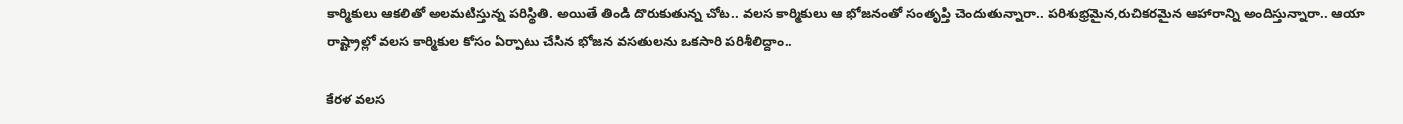కార్మికులు ఆకలితో అలమటిస్తున్న పరిస్థితి. అయితే తిండి దొరుకుతున్న చోట.. వలస కార్మికులు ఆ భోజనంతో సంతృప్తి చెందుతున్నారా.. పరిశుభ్రమైన,రుచికరమైన ఆహారాన్ని అందిస్తున్నారా.. ఆయా రాష్ట్రాల్లో వలస కార్మికుల కోసం ఏర్పాటు చేసిన భోజన వసతులను ఒకసారి పరిశీలిద్దాం..

కేరళ వలస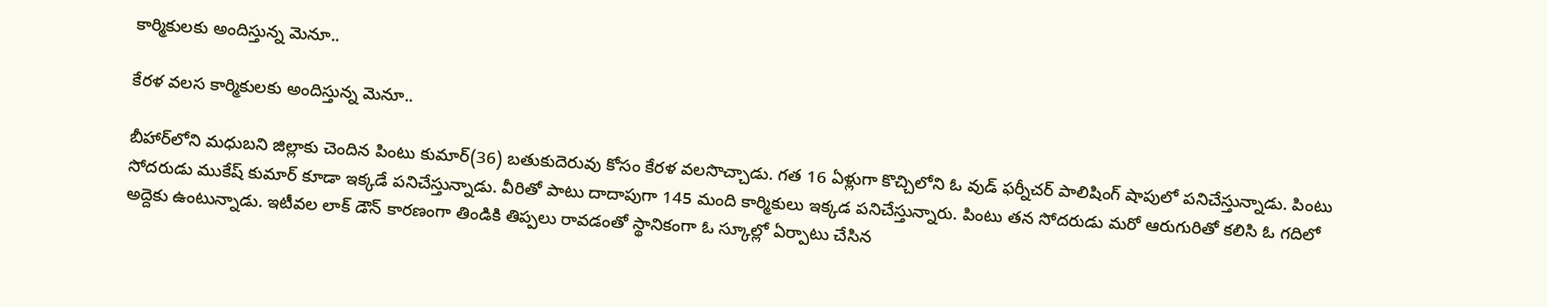కార్మికులకు అందిస్తున్న మెనూ..

కేరళ వలస కార్మికులకు అందిస్తున్న మెనూ..

బీహార్‌లోని మధుబని జిల్లాకు చెందిన పింటు కుమార్(36) బతుకుదెరువు కోసం కేరళ వలసొచ్చాడు. గత 16 ఏళ్లుగా కొచ్చిలోని ఓ వుడ్ ఫర్నీచర్ పాలిషింగ్ షాపులో పనిచేస్తున్నాడు. పింటు సోదరుడు ముకేష్ కుమార్ కూడా ఇక్కడే పనిచేస్తున్నాడు. వీరితో పాటు దాదాపుగా 145 మంది కార్మికులు ఇక్కడ పనిచేస్తున్నారు. పింటు తన సోదరుడు మరో ఆరుగురితో కలిసి ఓ గదిలో అద్దెకు ఉంటున్నాడు. ఇటీవల లాక్ డౌన్ కారణంగా తిండికి తిప్పలు రావడంతో స్థానికంగా ఓ స్కూల్లో ఏర్పాటు చేసిన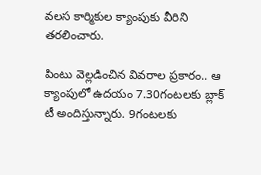వలస కార్మికుల క్యాంపుకు వీరిని తరలించారు.

పింటు వెల్లడించిన వివరాల ప్రకారం.. ఆ క్యాంపులో ఉదయం 7.30గంటలకు బ్లాక్ టీ అందిస్తున్నారు. 9గంటలకు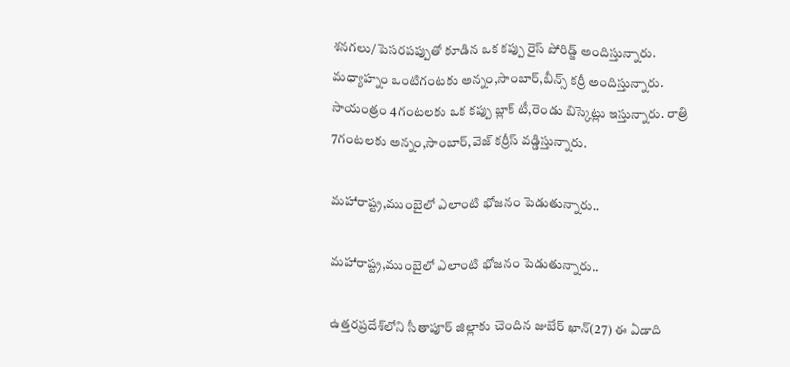శనగలు/పెసరపప్పుతో కూడిన ఒక కప్పు రైస్ పోరిడ్జ్ అందిస్తున్నారు. మధ్యాహ్నం ఒంటిగంటకు అన్నం,సాంబార్,బీన్స్ కర్రీ అందిస్తున్నారు. సాయంత్రం 4గంటలకు ఒక కప్పు బ్లాక్ టీ,రెండు బిస్కెట్లు ఇస్తున్నారు. రాత్రి 7గంటలకు అన్నం,సాంబార్,వెజ్ కర్రీస్ వడ్డిస్తున్నారు.

మహారాష్ట్ర,ముంబైలో ఎలాంటి భోజనం పెడుతున్నారు..

మహారాష్ట్ర,ముంబైలో ఎలాంటి భోజనం పెడుతున్నారు..

ఉత్తరప్రదేశ్‌లోని సీతాపూర్‌ జిల్లాకు చెందిన జుబేర్ ఖాన్(27) ఈ ఏడాది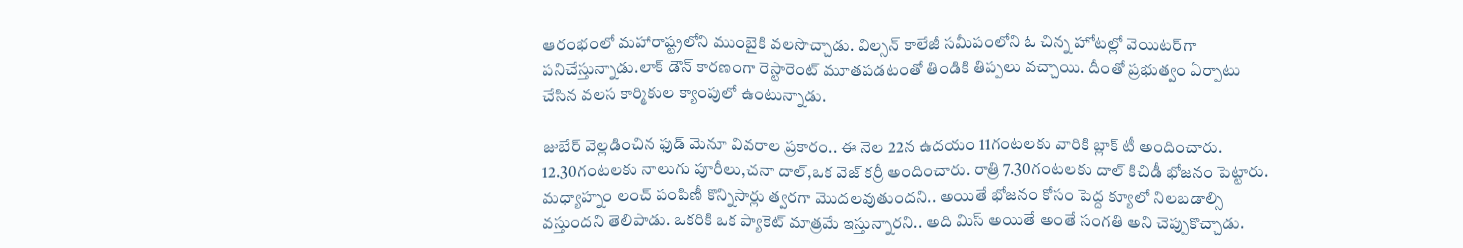ఆరంభంలో మహారాష్ట్రలోని ముంబైకి వలసొచ్చాడు. విల్సన్ కాలేజీ సమీపంలోని ఓ చిన్న హోటల్లో వెయిటర్‌గా పనిచేస్తున్నాడు.లాక్ డౌన్ కారణంగా రెస్టారెంట్ మూతపడటంతో తిండికి తిప్పలు వచ్చాయి. దీంతో ప్రభుత్వం ఏర్పాటు చేసిన వలస కార్మికుల క్యాంపులో ఉంటున్నాడు.

జుబేర్ వెల్లడించిన ఫుడ్ మెనూ వివరాల ప్రకారం.. ఈ నెల 22న ఉదయం 11గంటలకు వారికి బ్లాక్ టీ అందించారు. 12.30గంటలకు నాలుగు పూరీలు,చనా దాల్,ఒక వెజ్ కర్రీ అందించారు. రాత్రి 7.30గంటలకు దాల్ కిచిడీ భోజనం పెట్టారు. మధ్యాహ్నం లంచ్ పంపిణీ కొన్నిసార్లు త్వరగా మొదలవుతుందని.. అయితే భోజనం కోసం పెద్ద క్యూలో నిలబడాల్సి వస్తుందని తెలిపాడు. ఒకరికి ఒక ప్యాకెట్ మాత్రమే ఇస్తున్నారని.. అది మిస్ అయితే అంతే సంగతి అని చెప్పుకొచ్చాడు.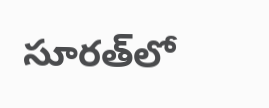సూరత్‌లో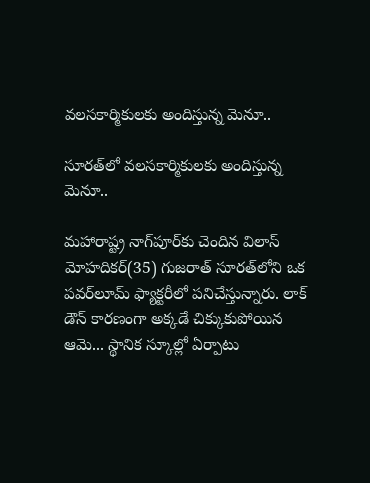వలసకార్మికులకు అందిస్తున్న మెనూ..

సూరత్‌లో వలసకార్మికులకు అందిస్తున్న మెనూ..

మహారాష్ట్ర నాగ్‌పూర్‌కు చెందిన విలాస్ మోహదికర్(35) గుజరాత్ సూరత్‌లోని ఒక పవర్‌లూమ్ ఫ్యాక్టరీలో పనిచేస్తున్నారు. లాక్ డౌన్ కారణంగా అక్కడే చిక్కుకుపోయిన ఆమె... స్థానిక స్కూల్లో ఏర్పాటు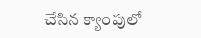చేసిన క్యాంపులో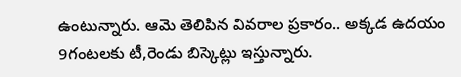ఉంటున్నారు. ఆమె తెలిపిన వివరాల ప్రకారం.. అక్కడ ఉదయం 9గంటలకు టీ,రెండు బిస్కెట్లు ఇస్తున్నారు.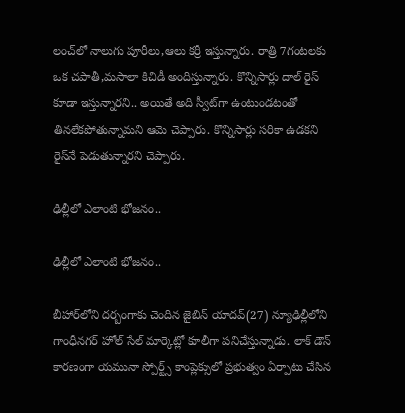లంచ్‌లో నాలుగు పూరీలు,ఆలు కర్రీ ఇస్తున్నారు. రాత్రి 7గంటలకు ఒక చపాతీ,మసాలా కిచిడీ అందిస్తున్నారు. కొన్నిసార్లు దాల్ రైస్ కూడా ఇస్తున్నారని.. అయితే అది స్వీట్‌గా ఉంటుండటంతో తినలేకపోతున్నామని ఆమె చెప్పారు. కొన్నిసార్లు సరికా ఉడకని రైస్‌నే పెడుతున్నారని చెప్పారు.

ఢిల్లీలో ఎలాంటి భోజనం..

ఢిల్లీలో ఎలాంటి భోజనం..

బీహార్‌లోని దర్బంగాకు చెందిన జైబిన్ యాదవ్(27) న్యూఢిల్లీలోని గాంధీనగర్ హోల్ సేల్ మార్కెట్లో కూలీగా పనిచేస్తున్నాడు. లాక్ డౌన్ కారణంగా యమునా స్పోర్ట్స్ కాంప్లెక్సులో ప్రభుత్వం ఏర్పాటు చేసిన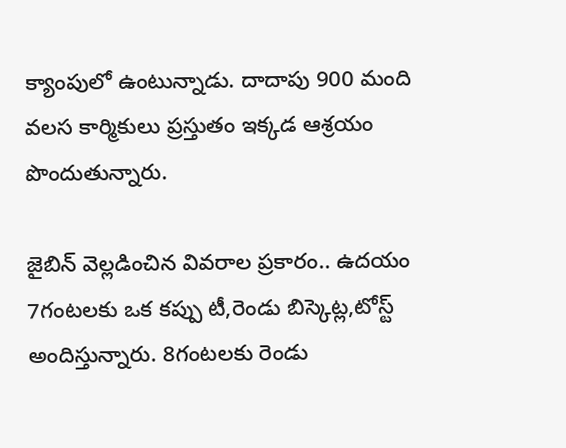క్యాంపులో ఉంటున్నాడు. దాదాపు 900 మంది వలస కార్మికులు ప్రస్తుతం ఇక్కడ ఆశ్రయం పొందుతున్నారు.

జైబిన్ వెల్లడించిన వివరాల ప్రకారం.. ఉదయం 7గంటలకు ఒక కప్పు టీ,రెండు బిస్కెట్ల,టోస్ట్ అందిస్తున్నారు. 8గంటలకు రెండు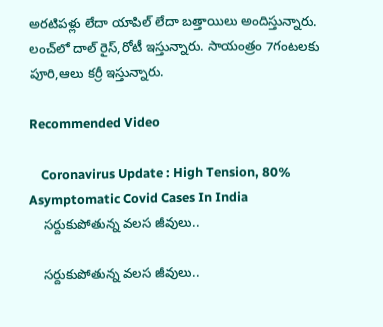అరటిపళ్లు లేదా యాపిల్ లేదా బత్తాయిలు అందిస్తున్నారు. లంచ్‌లో దాల్ రైస్,రోటీ ఇస్తున్నారు. సాయంత్రం 7గంటలకు పూరి,ఆలు కర్రీ ఇస్తున్నారు.

Recommended Video

    Coronavirus Update : High Tension, 80% Asymptomatic Covid Cases In India
    సర్దుకుపోతున్న వలస జీవులు..

    సర్దుకుపోతున్న వలస జీవులు..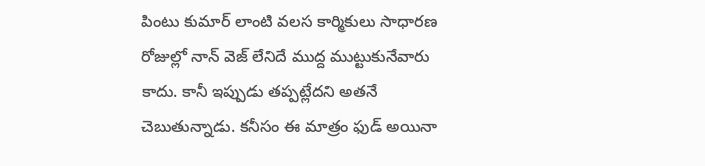పింటు కుమార్ లాంటి వలస కార్మికులు సాధారణ రోజుల్లో నాన్ వెజ్ లేనిదే ముద్ద ముట్టుకునేవారు కాదు. కానీ ఇప్పుడు తప్పట్లేదని అతనే చెబుతున్నాడు. కనీసం ఈ మాత్రం ఫుడ్ అయినా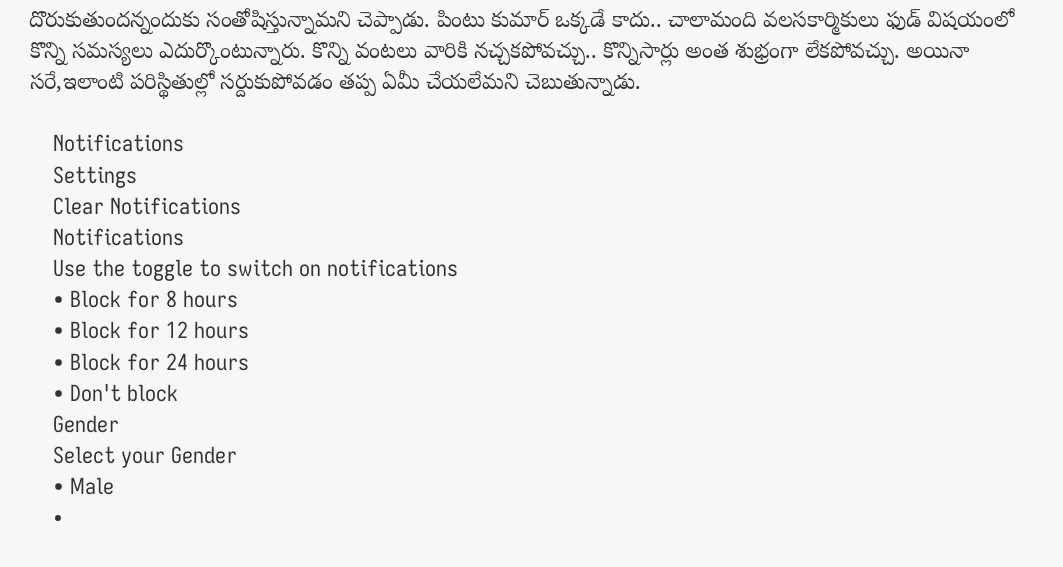దొరుకుతుందన్నందుకు సంతోషిస్తున్నామని చెప్పాడు. పింటు కుమార్ ఒక్కడే కాదు.. చాలామంది వలసకార్మికులు ఫుడ్ విషయంలో కొన్ని సమస్యలు ఎదుర్కొంటున్నారు. కొన్ని వంటలు వారికి నచ్చకపోవచ్చు.. కొన్నిసార్లు అంత శుభ్రంగా లేకపోవచ్చు. అయినా సరే,ఇలాంటి పరిస్థితుల్లో సర్దుకుపోవడం తప్ప ఏమీ చేయలేమని చెబుతున్నాడు.

    Notifications
    Settings
    Clear Notifications
    Notifications
    Use the toggle to switch on notifications
    • Block for 8 hours
    • Block for 12 hours
    • Block for 24 hours
    • Don't block
    Gender
    Select your Gender
    • Male
    •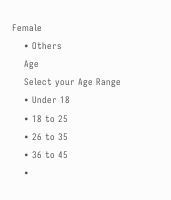Female
    • Others
    Age
    Select your Age Range
    • Under 18
    • 18 to 25
    • 26 to 35
    • 36 to 45
    •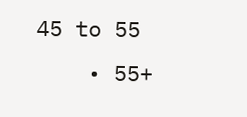45 to 55
    • 55+